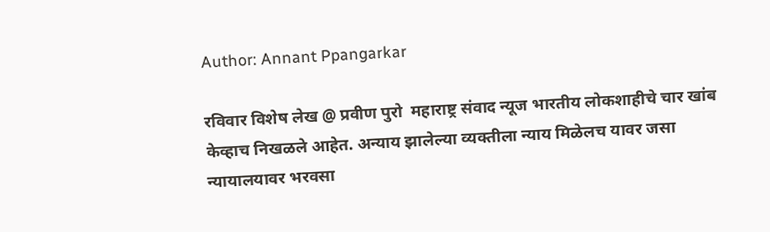Author: Annant Ppangarkar

रविवार विशेष लेख @ प्रवीण पुरो  महाराष्ट्र संवाद न्यूज भारतीय लोकशाहीचे चार खांब केव्हाच निखळले आहेत. अन्याय झालेल्या व्यक्तीला न्याय मिळेलच यावर जसा न्यायालयावर भरवसा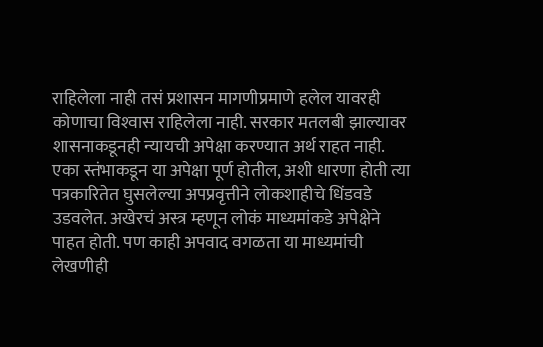राहिलेला नाही तसं प्रशासन मागणीप्रमाणे हलेल यावरही कोणाचा विश्‍वास राहिलेला नाही. सरकार मतलबी झाल्यावर शासनाकडूनही न्यायची अपेक्षा करण्यात अर्थ राहत नाही. एका स्तंभाकडून या अपेक्षा पूर्ण होतील, अशी धारणा होती त्या पत्रकारितेत घुसलेल्या अपप्रवृत्तीने लोकशाहीचे धिंडवडे उडवलेत. अखेरचं अस्त्र म्हणून लोकं माध्यमांकडे अपेक्षेने पाहत होती. पण काही अपवाद वगळता या माध्यमांची लेखणीही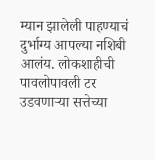म्यान झालेली पाहण्याचं दुर्भाग्य आपल्या नशिबी आलंय. लोकशाहीची पावलोपावली टर उडवणार्‍या सत्तेच्या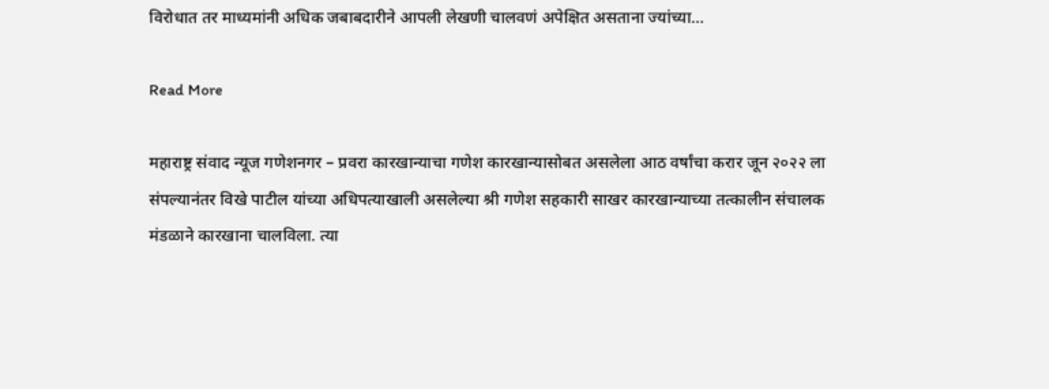विरोधात तर माध्यमांनी अधिक जबाबदारीने आपली लेखणी चालवणं अपेक्षित असताना ज्यांच्या…

Read More

महाराष्ट्र संवाद न्यूज गणेशनगर – प्रवरा कारखान्याचा गणेश कारखान्यासोबत असलेला आठ वर्षांचा करार जून २०२२ ला संपल्यानंतर विखे पाटील यांच्या अधिपत्याखाली असलेल्या श्री गणेश सहकारी साखर कारखान्याच्या तत्कालीन संचालक मंडळाने कारखाना चालविला. त्या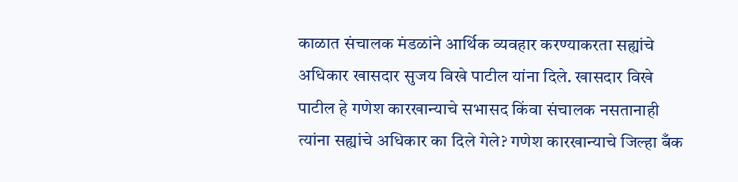काळात संचालक मंडळांने आर्थिक व्यवहार करण्याकरता सह्यांचे अधिकार खासदार सुजय विखे पाटील यांना दिले. खासदार विखे पाटील हे गणेश कारखान्याचे सभासद किंवा संचालक नसतानाही त्यांना सह्यांचे अधिकार का दिले गेले? गणेश कारखान्याचे जिल्हा बँक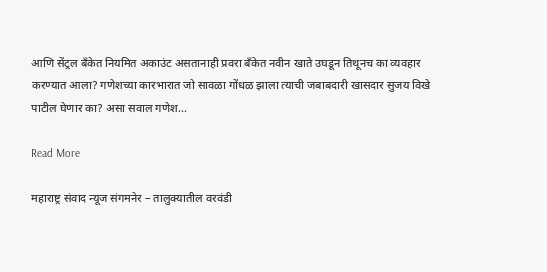आणि सेंट्रल बँकेत नियमित अकाउंट असतानाही प्रवरा बँकेत नवीन खाते उघडून तिथूनच का व्यवहार करण्यात आला? गणेशच्या कारभारात जो सावळा गोंधळ झाला त्याची जबाबदारी खासदार सुजय विखे पाटील घेणार का? असा सवाल गणेश…

Read More

महाराष्ट्र संवाद न्यूज संगमनेर – तालुक्यातील वरवंडी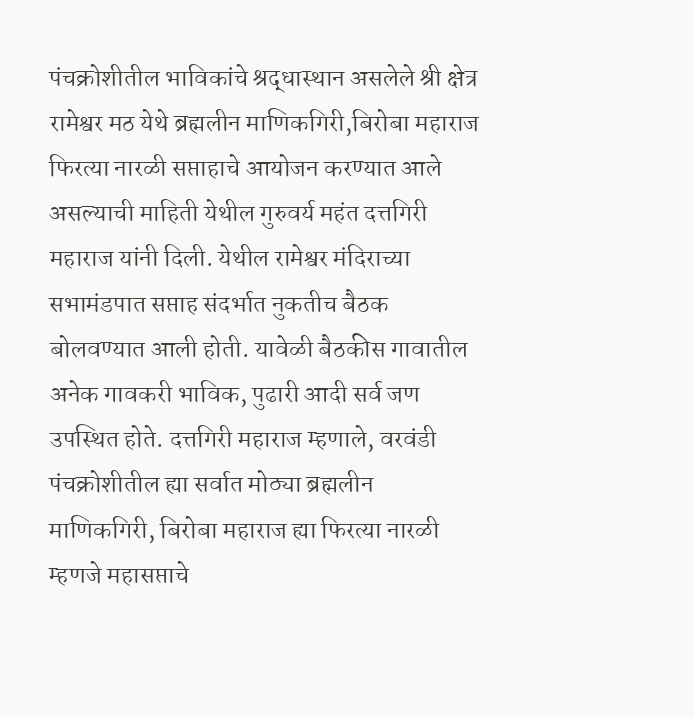पंचक्रोशीतील भाविकांचे श्रद्धास्थान असलेले श्री क्षेत्र रामेश्वर मठ येथे ब्रह्मलीन माणिकगिरी,बिरोबा महाराज फिरत्या नारळी सप्ताहाचे आयोजन करण्यात आले असल्याची माहिती येथील गुरुवर्य महंत दत्तगिरी महाराज यांनी दिली. येथील रामेश्वर मंदिराच्या सभामंडपात सप्ताह संदर्भात नुकतीच बैठक बोलवण्यात आली होती. यावेळी बैठकीस गावातील अनेक गावकरी भाविक, पुढारी आदी सर्व जण उपस्थित होते. दत्तगिरी महाराज म्हणाले, वरवंडी पंचक्रोशीतील ह्या सर्वात मोठ्या ब्रह्मलीन माणिकगिरी, बिरोबा महाराज ह्या फिरत्या नारळी म्हणजे महासप्ताचे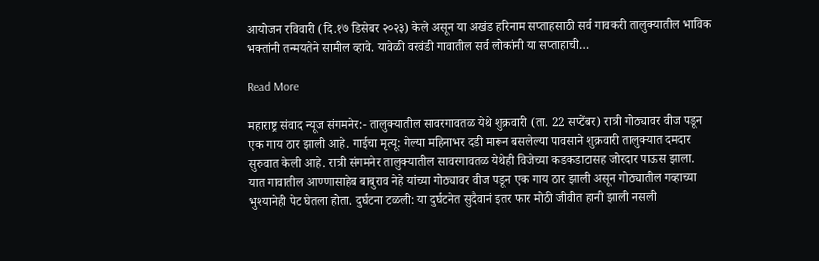आयोजन रविवारी (दि.१७ डिसेबर २०२३) केले असून या अखंड हरिनाम सप्ताहसाठी सर्व गावकरी तालुक्यातील भाविक भक्तांनी तन्मयतेने सामील व्हावे. यावेळी वरवंडी गावातील सर्व लोकांनी या सप्ताहाची…

Read More

महाराष्ट्र संवाद न्यूज संगमनेर:- तालुक्यातील सावरगावतळ येथे शुक्रवारी (ता. 22 सप्टेंबर) रात्री गोठ्यावर वीज पडून एक गाय ठार झाली आहे. गाईचा मृत्यू: गेल्या महिनाभर दडी मारून बसलेल्या पावसाने शुक्रवारी तालुक्यात दमदार सुरुवात केली आहे. रात्री संगमनेर तालुक्यातील सावरगावतळ येथेही विजेच्या कडकडाटासह जोरदार पाऊस झाला. यात गावातील आण्णासाहेब बाबुराव नेहे यांच्या गोठ्यावर वीज पडून एक गाय ठार झाली असून गोठ्यातील गव्हाच्या भुश्यानेही पेट घेतला होता. दुर्घटना टळली: या दुर्घटनेत सुदैवानं इतर फार मोठी जीवीत हानी झाली नसली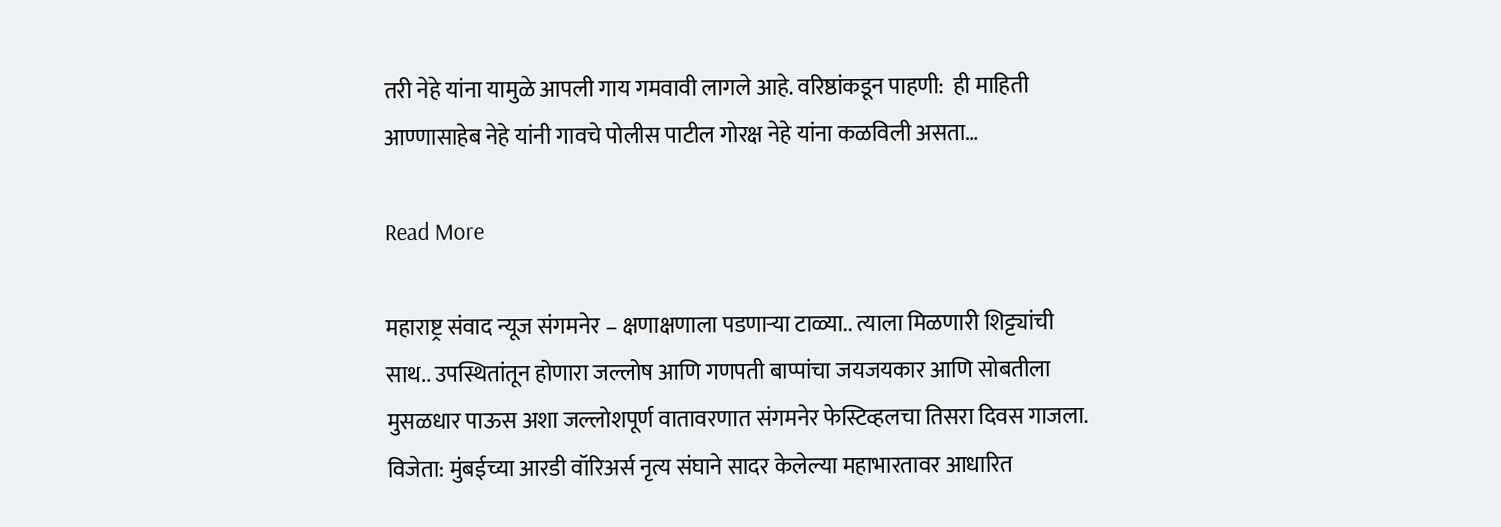तरी नेहे यांना यामुळे आपली गाय गमवावी लागले आहे. वरिष्ठांकडून पाहणी:  ही माहिती आण्णासाहेब नेहे यांनी गावचे पोलीस पाटील गोरक्ष नेहे यांना कळविली असता…

Read More

महाराष्ट्र संवाद न्यूज संगमनेर – क्षणाक्षणाला पडणार्‍या टाळ्या.. त्याला मिळणारी शिट्ट्यांची साथ.. उपस्थितांतून होणारा जल्लोष आणि गणपती बाप्पांचा जयजयकार आणि सोबतीला मुसळधार पाऊस अशा जल्लोशपूर्ण वातावरणात संगमनेर फेस्टिव्हलचा तिसरा दिवस गाजला. विजेता: मुंबईच्या आरडी वॉरिअर्स नृत्य संघाने सादर केलेल्या महाभारतावर आधारित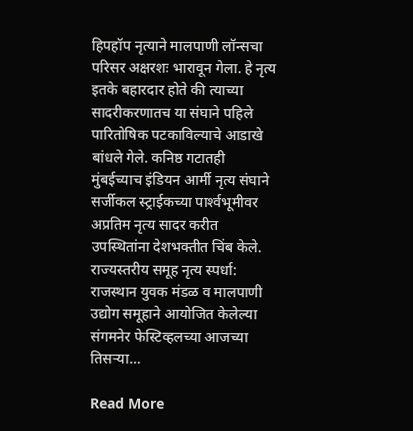हिपहॉप नृत्याने मालपाणी लॉन्सचा परिसर अक्षरशः भारावून गेला. हे नृत्य इतके बहारदार होते की त्याच्या सादरीकरणातच या संघाने पहिले पारितोषिक पटकाविल्याचे आडाखे बांधले गेले. कनिष्ठ गटातही मुंबईच्याच इंडियन आर्मी नृत्य संघाने सर्जीकल स्ट्राईकच्या पार्श्‍वभूमीवर अप्रतिम नृत्य सादर करीत उपस्थितांना देशभक्तीत चिंब केले. राज्यस्तरीय समूह नृत्य स्पर्धा: राजस्थान युवक मंडळ व मालपाणी उद्योग समूहाने आयोजित केलेल्या संगमनेर फेस्टिव्हलच्या आजच्या तिसर्‍या…

Read More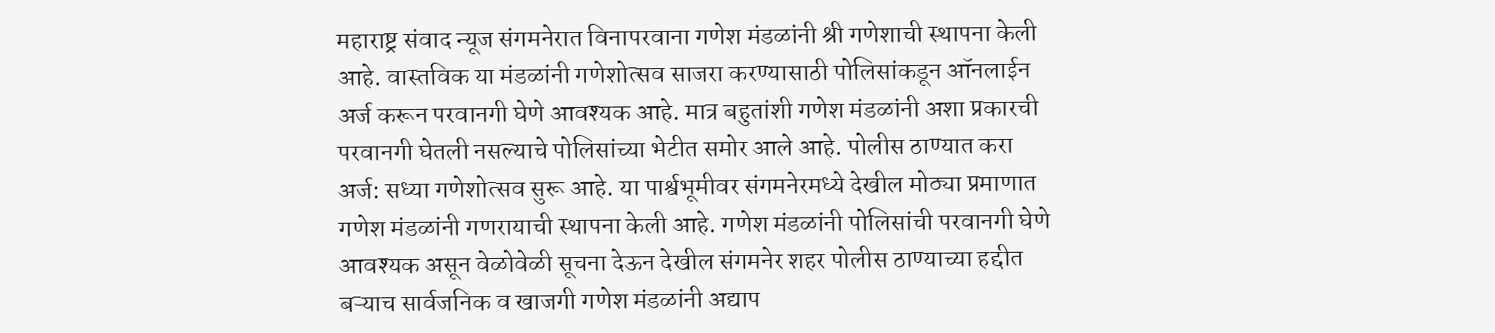महाराष्ट्र संवाद न्यूज संगमनेरात विनापरवाना गणेश मंडळांनी श्री गणेशाची स्थापना केली आहे. वास्तविक या मंडळांनी गणेशोत्सव साजरा करण्यासाठी पोलिसांकडून ऑनलाईन अर्ज करून परवानगी घेणे आवश्यक आहे. मात्र बहुतांशी गणेश मंडळांनी अशा प्रकारची परवानगी घेतली नसल्याचे पोलिसांच्या भेटीत समोर आले आहे. पोलीस ठाण्यात करा अर्ज: सध्या गणेशोत्सव सुरू आहे. या पार्श्वभूमीवर संगमनेरमध्ये देखील मोठ्या प्रमाणात गणेश मंडळांनी गणरायाची स्थापना केली आहे. गणेश मंडळांनी पोलिसांची परवानगी घेणे आवश्यक असून वेळोवेळी सूचना देऊन देखील संगमनेर शहर पोलीस ठाण्याच्या हद्दीत बऱ्याच सार्वजनिक व खाजगी गणेश मंडळांनी अद्याप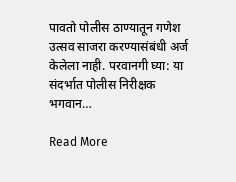पावतो पोलीस ठाण्यातून गणेश उत्सव साजरा करण्यासंबंधी अर्ज केलेला नाही. परवानगी घ्या: या संदर्भात पोलीस निरीक्षक भगवान…

Read More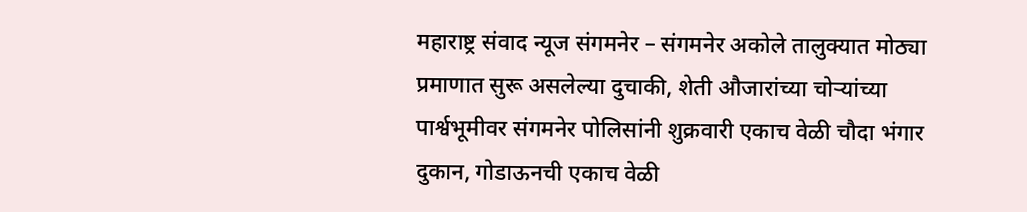महाराष्ट्र संवाद न्यूज संगमनेर – संगमनेर अकोले तालुक्यात मोठ्या प्रमाणात सुरू असलेल्या दुचाकी, शेती औजारांच्या चोऱ्यांच्या पार्श्वभूमीवर संगमनेर पोलिसांनी शुक्रवारी एकाच वेळी चौदा भंगार दुकान, गोडाऊनची एकाच वेळी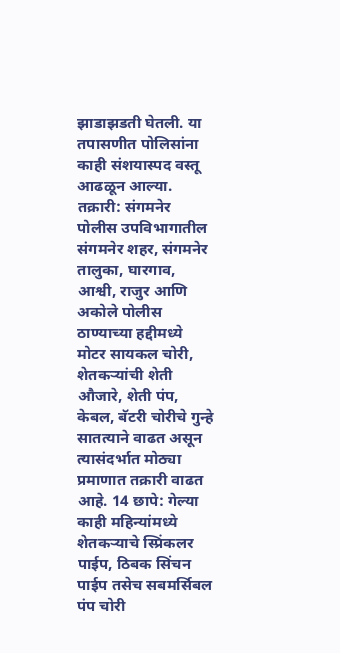झाडाझडती घेतली. या तपासणीत पोलिसांना काही संशयास्पद वस्तू आढळून आल्या. तक्रारी: संगमनेर पोलीस उपविभागातील संगमनेर शहर, संगमनेर तालुका, घारगाव, आश्वी, राजुर आणि अकोले पोलीस ठाण्याच्या हद्दीमध्ये मोटर सायकल चोरी, शेतकऱ्यांची शेती औजारे, शेती पंप, केबल, बॅटरी चोरीचे गुन्हे सातत्याने वाढत असून त्यासंदर्भात मोठ्या प्रमाणात तक्रारी वाढत आहे. 14 छापे: गेल्या काही महिन्यांमध्ये शेतकऱ्याचे स्प्रिंकलर पाईप, ठिबक सिंचन पाईप तसेच सबमर्सिबल पंप चोरी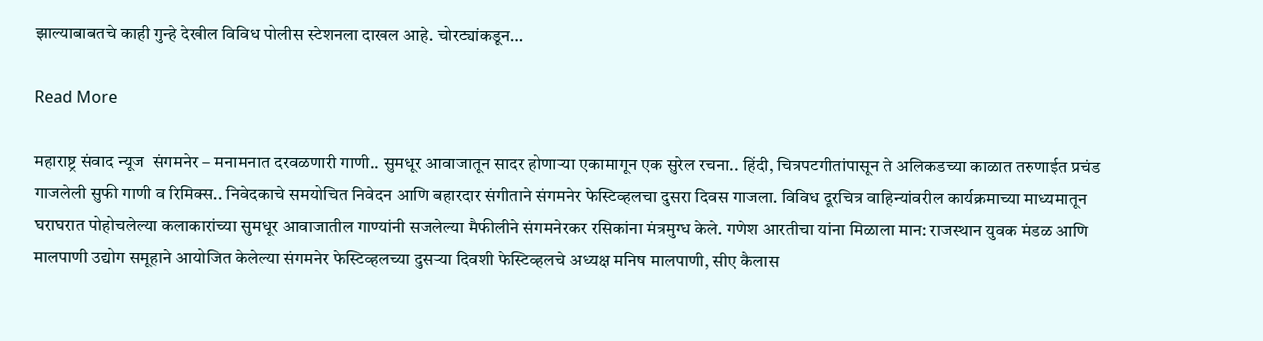झाल्याबाबतचे काही गुन्हे देखील विविध पोलीस स्टेशनला दाखल आहे. चोरट्यांकडून…

Read More

महाराष्ट्र संवाद न्यूज  संगमनेर – मनामनात दरवळणारी गाणी.. सुमधूर आवाजातून सादर होणार्‍या एकामागून एक सुरेल रचना.. हिंदी, चित्रपटगीतांपासून ते अलिकडच्या काळात तरुणाईत प्रचंड गाजलेली सुफी गाणी व रिमिक्स.. निवेदकाचे समयोचित निवेदन आणि बहारदार संगीताने संगमनेर फेस्टिव्हलचा दुसरा दिवस गाजला. विविध दूरचित्र वाहिन्यांवरील कार्यक्रमाच्या माध्यमातून घराघरात पोहोचलेल्या कलाकारांच्या सुमधूर आवाजातील गाण्यांनी सजलेल्या मैफीलीने संगमनेरकर रसिकांना मंत्रमुग्ध केले. गणेश आरतीचा यांना मिळाला मान: राजस्थान युवक मंडळ आणि मालपाणी उद्योग समूहाने आयोजित केलेल्या संगमनेर फेस्टिव्हलच्या दुसर्‍या दिवशी फेस्टिव्हलचे अध्यक्ष मनिष मालपाणी, सीए कैलास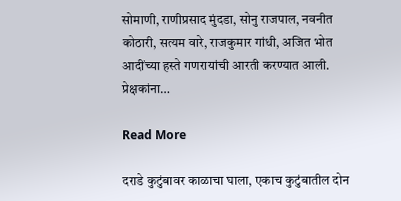सोमाणी, राणीप्रसाद मुंदडा, सोनु राजपाल, नवनीत कोठारी, सत्यम वारे, राजकुमार गांधी, अजित भोत आदींच्या हस्ते गणरायांची आरती करण्यात आली. प्रेक्षकांना…

Read More

दराडे कुटुंबावर काळाचा घाला, एकाच कुटुंबातील दोन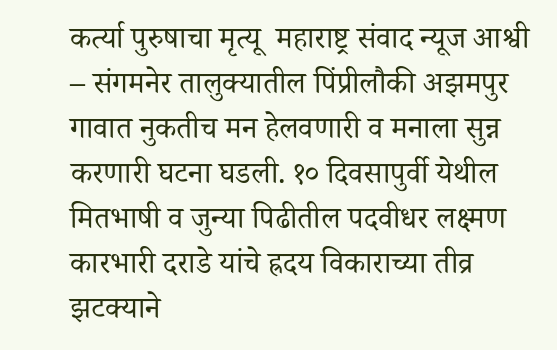कर्त्या पुरुषाचा मृत्यू  महाराष्ट्र संवाद न्यूज आश्वी – संगमनेर तालुक्यातील पिंप्रीलौकी अझमपुर गावात नुकतीच मन हेलवणारी व मनाला सुन्न करणारी घटना घडली. १० दिवसापुर्वी येथील मितभाषी व जुन्या पिढीतील पदवीधर लक्ष्मण कारभारी दराडे यांचे ह्रदय विकाराच्या तीव्र झटक्याने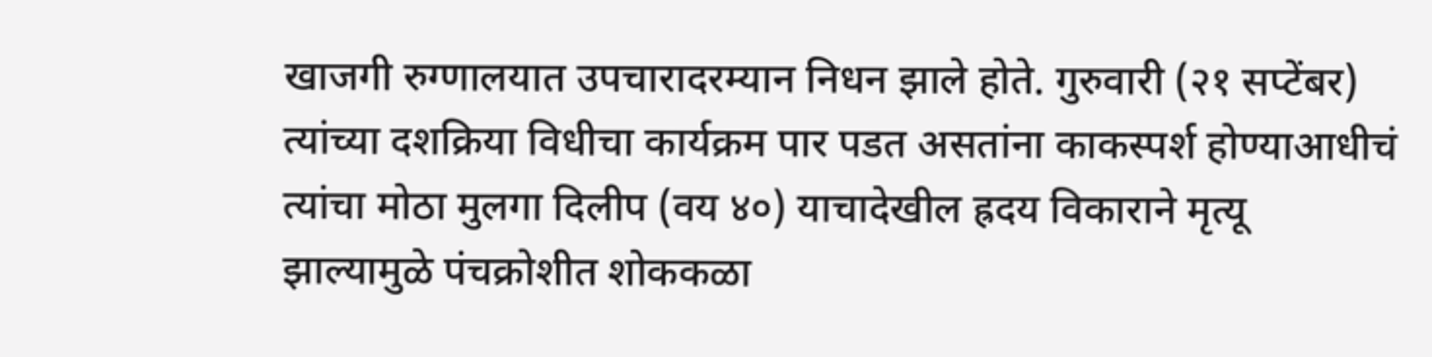खाजगी रुग्णालयात उपचारादरम्यान निधन झाले होते. गुरुवारी (२१ सप्टेंबर) त्यांच्या दशक्रिया विधीचा कार्यक्रम पार पडत असतांना काकस्पर्श होण्याआधीचं त्यांचा मोठा मुलगा दिलीप (वय ४०) याचादेखील ह्रदय विकाराने मृत्यू झाल्यामुळे पंचक्रोशीत शोककळा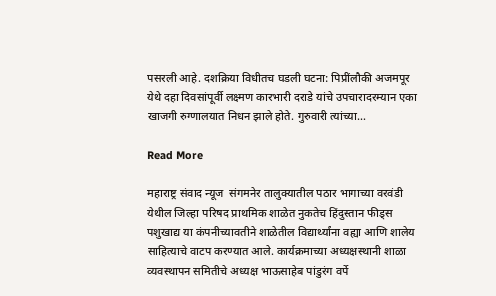पसरली आहे. दशक्रिया विधीतच घडली घटना: पिप्रींलौकी अजमपूर येथे दहा दिवसांपूर्वी लक्ष्मण कारभारी दराडे यांचे उपचारादरम्यान एका खाजगी रुग्णालयात निधन झाले होते. गुरुवारी त्यांच्या…

Read More

महाराष्ट्र संवाद न्यूज  संगमनेर तालुक्यातील पठार भागाच्या वरवंडी येथील जिल्हा परिषद प्राथमिक शाळेत नुकतेच हिंदुस्तान फीड्स पशुखाद्य या कंपनीच्यावतीने शाळेतील विद्यार्थ्यांना वह्या आणि शालेय साहित्याचे वाटप करण्यात आले. कार्यक्रमाच्या अध्यक्षस्थानी शाळा व्यवस्थापन समितीचे अध्यक्ष भाऊसाहेब पांडुरंग वर्पे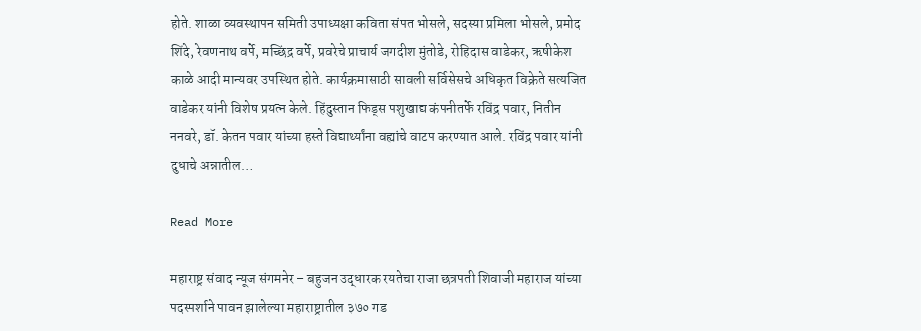होते. शाळा व्यवस्थापन समिती उपाध्यक्षा कविता संपत भोसले, सदस्या प्रमिला भोसले, प्रमोद शिंदे, रेवणनाथ वर्पे, मच्छिंद्र वर्पे, प्रवरेचे प्राचार्य जगदीश मुंतोडे, रोहिदास वाडेकर, ऋषीकेश काळे आदी मान्यवर उपस्थित होते. कार्यक्रमासाठी सावली सर्विसेसचे अधिकृत विक्रेते सत्यजित वाडेकर यांनी विशेष प्रयत्न केले. हिंदुस्तान फिड्स पशुखाद्य कंपनीतर्फे रविंद्र पवार, नितीन ननवरे, डॉ. केतन पवार यांच्या हस्ते विद्यार्थ्यांना वह्यांचे वाटप करण्यात आले. रविंद्र पवार यांनी दुधाचे अन्नातील…

Read More

महाराष्ट्र संवाद न्यूज संगमनेर – बहुजन उद्धारक रयतेचा राजा छत्रपती शिवाजी महाराज यांच्या पदस्पर्शाने पावन झालेल्या महाराष्ट्रातील ३७० गड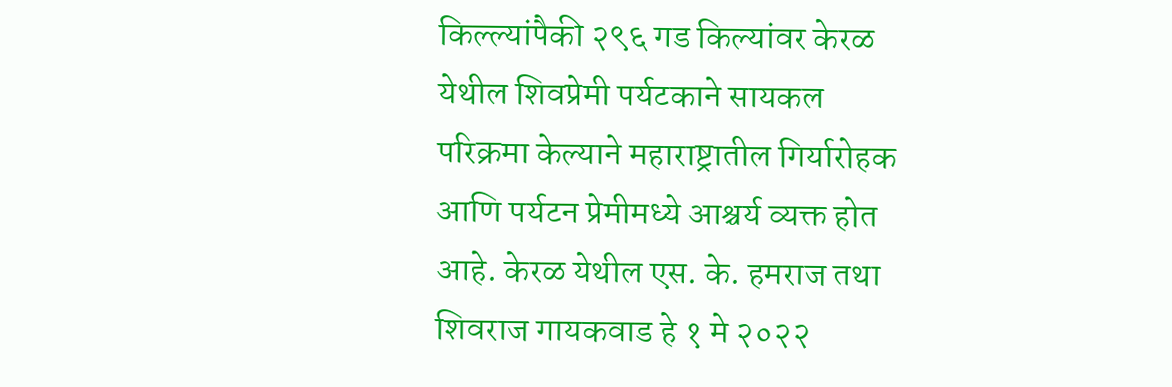किल्ल्यांपैकी २९६ गड किल्यांवर केरळ येथील शिवप्रेमी पर्यटकाने सायकल परिक्रमा केल्याने महाराष्ट्रातील गिर्यारोहक आणि पर्यटन प्रेमीमध्ये आश्चर्य व्यक्त होत आहे. केरळ येथील एस. के. हमराज तथा शिवराज गायकवाड हे १ मे २०२२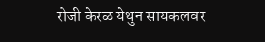रोजी केरळ येथुन सायकलवर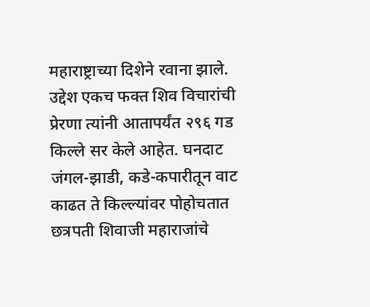महाराष्ट्राच्या दिशेने रवाना झाले. उद्देश एकच फक्त शिव विचारांची प्रेरणा त्यांनी आतापर्यंत २९६ गड किल्ले सर केले आहेत. घनदाट जंगल-झाडी, कडे-कपारीतून वाट काढत ते किल्ल्यांवर पोहोचतात छत्रपती शिवाजी महाराजांचे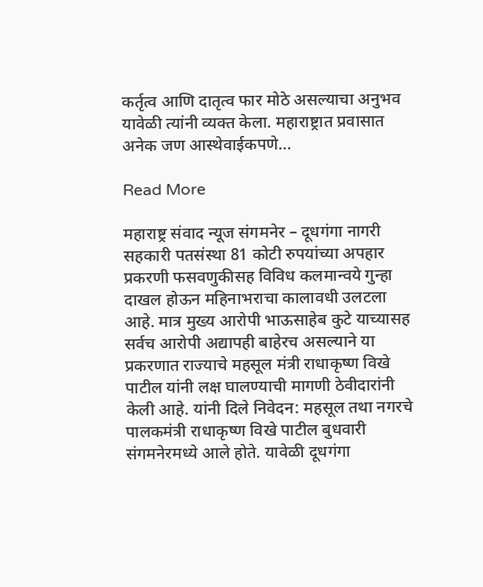कर्तृत्व आणि दातृत्व फार मोठे असल्याचा अनुभव यावेळी त्यांनी व्यक्त केला. महाराष्ट्रात प्रवासात अनेक जण आस्थेवाईकपणे…

Read More

महाराष्ट्र संवाद न्यूज संगमनेर – दूधगंगा नागरी सहकारी पतसंस्था 81 कोटी रुपयांच्या अपहार प्रकरणी फसवणुकीसह विविध कलमान्वये गुन्हा दाखल होऊन महिनाभराचा कालावधी उलटला आहे. मात्र मुख्य आरोपी भाऊसाहेब कुटे याच्यासह सर्वच आरोपी अद्यापही बाहेरच असल्याने या प्रकरणात राज्याचे महसूल मंत्री राधाकृष्ण विखे पाटील यांनी लक्ष घालण्याची मागणी ठेवीदारांनी केली आहे. यांनी दिले निवेदन: महसूल तथा नगरचे पालकमंत्री राधाकृष्ण विखे पाटील बुधवारी संगमनेरमध्ये आले होते. यावेळी दूधगंगा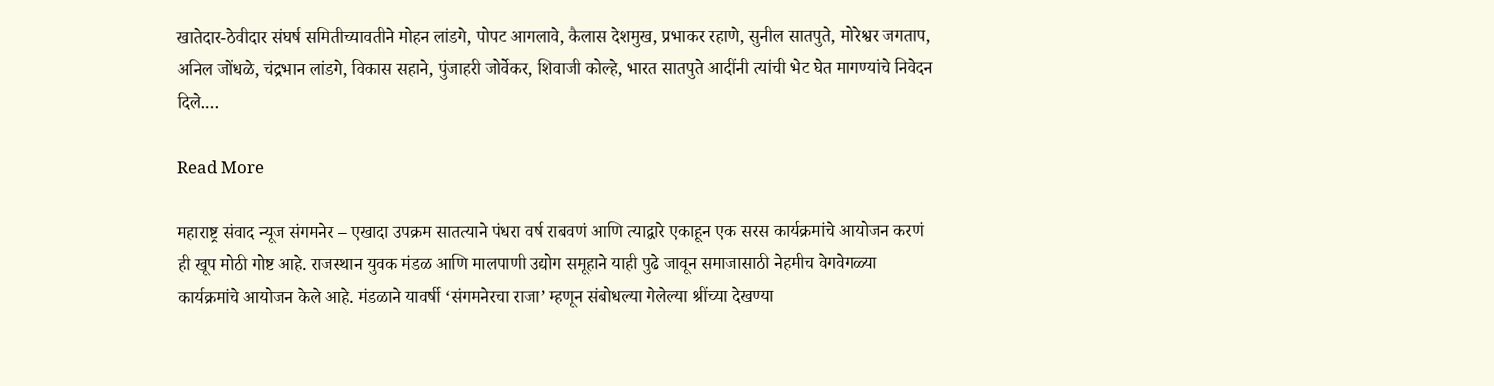खातेदार-ठेवीदार संघर्ष समितीच्यावतीने मोहन लांडगे, पोपट आगलावे, कैलास देशमुख, प्रभाकर रहाणे, सुनील सातपुते, मोरेश्वर जगताप, अनिल जोंधळे, चंद्रभान लांडगे, विकास सहाने, पुंजाहरी जोर्वेकर, शिवाजी कोल्हे, भारत सातपुते आदींनी त्यांची भेट घेत मागण्यांचे निवेदन दिले.…

Read More

महाराष्ट्र संवाद न्यूज संगमनेर – एखादा उपक्रम सातत्याने पंधरा वर्ष राबवणं आणि त्याद्वारे एकाहून एक सरस कार्यक्रमांचे आयोजन करणं ही खूप मोठी गोष्ट आहे. राजस्थान युवक मंडळ आणि मालपाणी उद्योग समूहाने याही पुढे जावून समाजासाठी नेहमीच वेगवेगळ्या कार्यक्रमांचे आयोजन केले आहे. मंडळाने यावर्षी ‘संगमनेरचा राजा’ म्हणून संबोधल्या गेलेल्या श्रींच्या देखण्या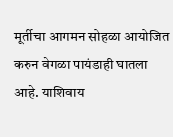मूर्तीचा आगमन सोहळा आयोजित करुन वेगळा पायंडाही घातला आहे. याशिवाय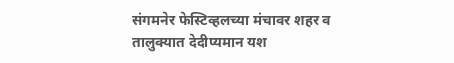संगमनेर फेस्टिव्हलच्या मंचावर शहर व तालुक्यात देदीप्यमान यश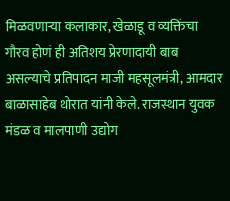मिळवणार्‍या कलाकार, खेळाडू व व्यक्तिंचा गौरव होणं ही अतिशय प्रेरणादायी बाब असल्याचे प्रतिपादन माजी महसूलमंत्री, आमदार बाळासाहेब थोरात यांनी केले. राजस्थान युवक मंडळ व मालपाणी उद्योग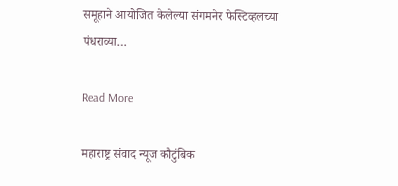समूहाने आयोजित केलेल्या संगमनेर फेस्टिव्हलच्या पंधराव्या…

Read More

महाराष्ट्र संवाद न्यूज कौटुंबिक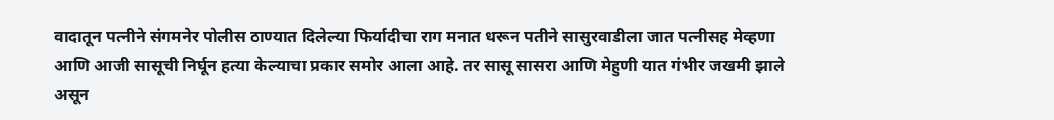वादातून पत्नीने संगमनेर पोलीस ठाण्यात दिलेल्या फिर्यादीचा राग मनात धरून पतीने सासुरवाडीला जात पत्नीसह मेव्हणा आणि आजी सासूची निर्घून हत्या केल्याचा प्रकार समोर आला आहे. तर सासू सासरा आणि मेहुणी यात गंभीर जखमी झाले असून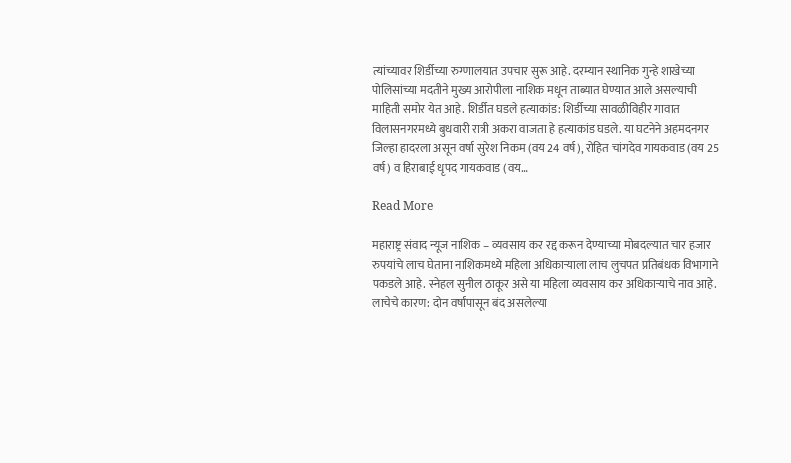त्यांच्यावर शिर्डीच्या रुग्णालयात उपचार सुरू आहे. दरम्यान स्थानिक गुन्हे शाखेच्या पोलिसांच्या मदतीने मुख्य आरोपीला नाशिक मधून ताब्यात घेण्यात आले असल्याची माहिती समोर येत आहे. शिर्डीत घडले हत्याकांड: शिर्डीच्या सावळीविहीर गावात विलासनगरमध्ये बुधवारी रात्री अकरा वाजता हे हत्याकांड घडले. या घटनेने अहमदनगर जिल्हा हादरला असून वर्षा सुरेश निकम (वय 24 वर्ष), रोहित चांगदेव गायकवाड (वय 25 वर्ष) व हिराबाई धृपद गायकवाड (वय…

Read More

महाराष्ट्र संवाद न्यूज नाशिक – व्यवसाय कर रद्द करून देण्याच्या मोबदल्यात चार हजार रुपयांचे लाच घेताना नाशिकमध्ये महिला अधिकाऱ्याला लाच लुचपत प्रतिबंधक विभागाने पकडले आहे. स्नेहल सुनील ठाकूर असे या महिला व्यवसाय कर अधिकाऱ्याचे नाव आहे. लाचेचे कारण: दोन वर्षांपासून बंद असलेल्या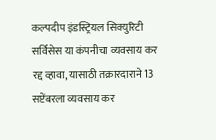कल्पदीप इंडस्ट्रियल सिक्युरिटी सर्विसेस या कंपनीचा व्यवसाय कर रद्द व्हावा, यासाठी तक्रारदाराने 13 सप्टेंबरला व्यवसाय कर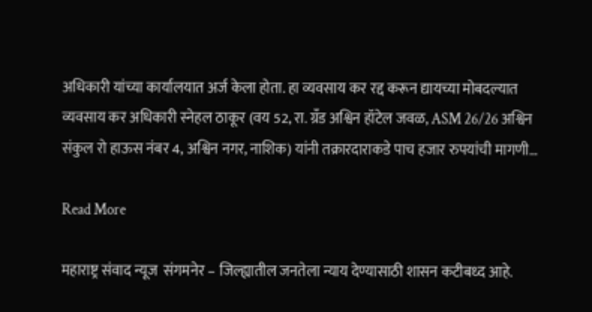अधिकारी यांच्या कार्यालयात अर्ज केला होता. हा व्यवसाय कर रद्द करून द्यायच्या मोबदल्यात व्यवसाय कर अधिकारी स्नेहल ठाकूर (वय 52, रा. ग्रँड अश्विन हॉटेल जवळ, ASM 26/26 अश्विन संकुल रो हाऊस नंबर 4, अश्विन नगर, नाशिक) यांनी तक्रारदाराकडे पाच हजार रुपयांची मागणी…

Read More

महाराष्ट्र संवाद न्यूज  संगमनेर – जिल्ह्यातील जनतेला न्याय देण्यासाठी शासन कटीबध्द आहे.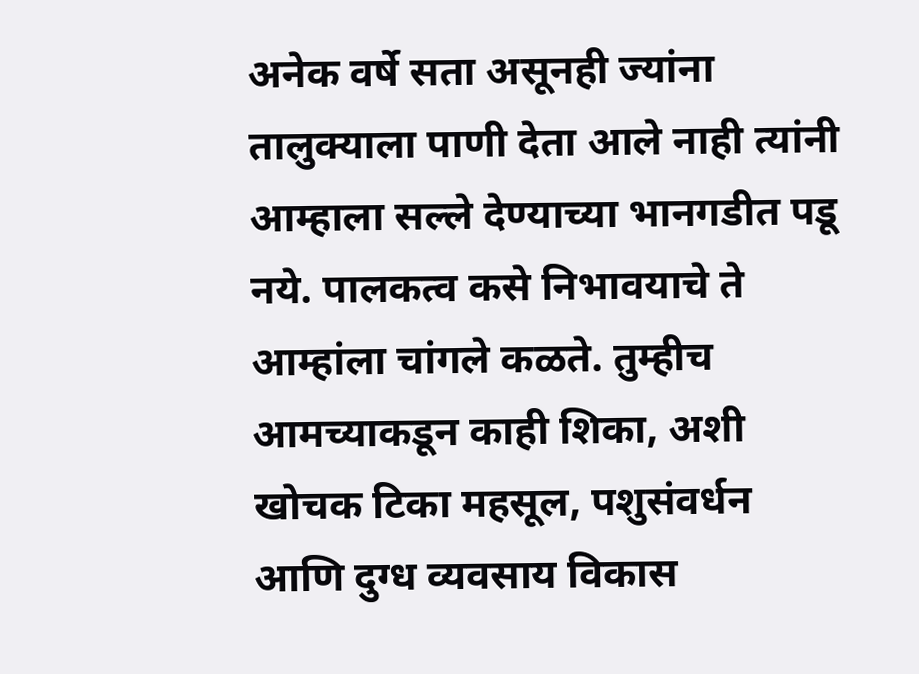अनेक वर्षे सता असूनही ज्यांना तालुक्याला पाणी देता आले नाही त्यांनी आम्हाला सल्ले देण्याच्या भानगडीत पडू नये. पालकत्व कसे निभावयाचे ते आम्हांला चांगले कळते. तुम्हीच आमच्याकडून काही शिका, अशी खोचक टिका महसूल, पशुसंवर्धन आणि दुग्ध व्यवसाय विकास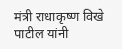मंत्री राधाकृष्ण विखे पाटील यांनी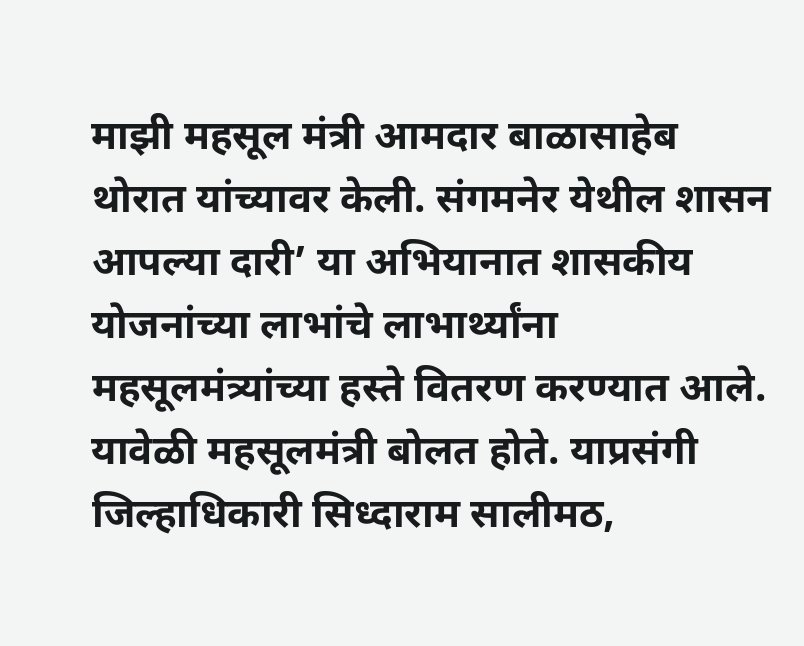माझी महसूल मंत्री आमदार बाळासाहेब थोरात यांच्यावर केली. संगमनेर येथील शासन आपल्या दारी’ या अभियानात शासकीय योजनांच्या लाभांचे लाभार्थ्यांना महसूलमंत्र्यांच्या हस्ते वितरण करण्यात आले. यावेळी महसूलमंत्री बोलत होते. याप्रसंगी जिल्हाधिकारी सिध्दाराम सालीमठ,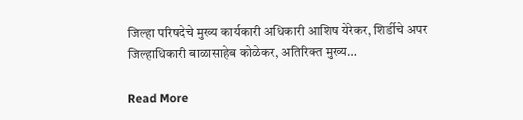जिल्हा परिषदेचे मुख्य कार्यकारी अधिकारी आशिष येरेकर, शिर्डीचे अपर जिल्हाधिकारी बाळासाहेब कोळेकर, अतिरिक्त मुख्य…

Read More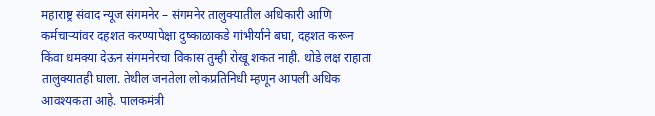महाराष्ट्र संवाद न्यूज संगमनेर – संगमनेर तालुक्यातील अधिकारी आणि कर्मचार्‍यांवर दहशत करण्यापेक्षा दुष्काळाकडे गांभीर्याने बघा, दहशत करून किंवा धमक्या देऊन संगमनेरचा विकास तुम्ही रोखू शकत नाही. थोडे लक्ष राहाता तालुक्यातही घाला. तेथील जनतेला लोकप्रतिनिधी म्हणून आपली अधिक आवश्यकता आहे. पालकमंत्री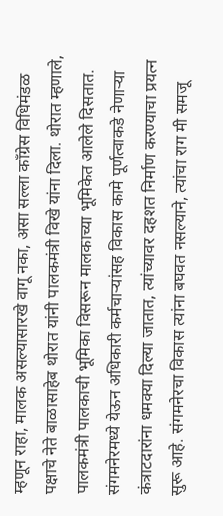म्हणून राहा, मालक असल्यासारखे वागू नका, असा सल्ला काँग्रेस विधिमंडळ पक्षाचे नेते बाळासाहेब थोरात यांनी पालकमंत्री विखे यांना दिला. थोरात म्हणाले, पालकमंत्री पालकाची भूमिका विसरून मालकाच्या भूमिकेत आलेले दिसतात. संगमनेरमध्ये येऊन अधिकारी कर्मचार्‍यांसह विकास कामे पूर्णत्वाकडे नेणार्‍या कंत्राटदारांना धमक्या दिल्या जातात, त्यांच्यावर दहशत निर्माण करण्याचा प्रयत्न सुरू आहे. संगमनेरचा विकास त्यांना बघवत नसल्याने, त्यांचा राग मी समजू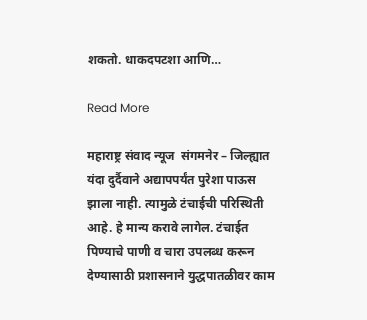शकतो. धाकदपटशा आणि…

Read More

महाराष्ट्र संवाद न्यूज  संगमनेर – जिल्ह्यात यंदा दुर्दैवाने अद्यापपर्यंत पुरेशा पाऊस झाला नाही. त्यामुळे टंचाईची परिस्थिती आहे. हे मान्य करावे लागेल. टंचाईत पिण्याचे पाणी व चारा उपलब्ध करून देण्यासाठी प्रशासनाने युद्धपातळीवर काम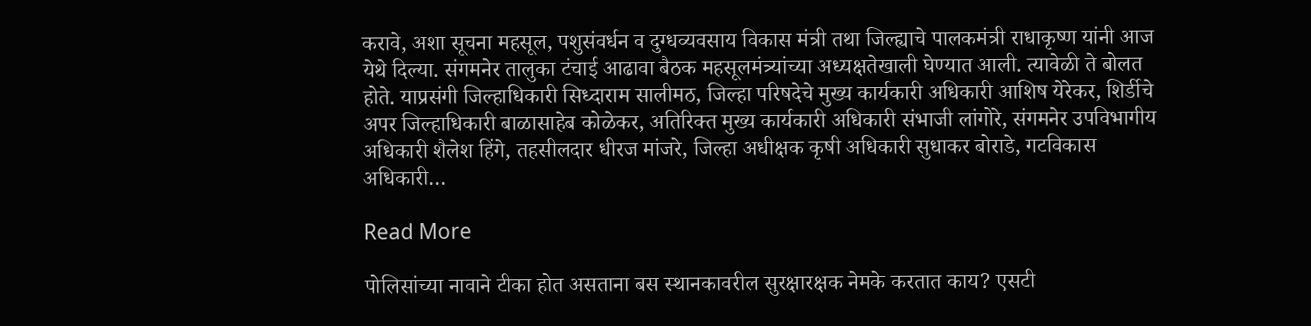करावे, अशा सूचना महसूल, पशुसंवर्धन व दुग्धव्यवसाय विकास मंत्री तथा जिल्ह्याचे पालकमंत्री राधाकृष्ण यांनी आज येथे दिल्या. संगमनेर तालुका टंचाई आढावा बैठक महसूलमंत्र्यांच्या अध्यक्षतेखाली घेण्यात आली. त्यावेळी ते बोलत होते. याप्रसंगी जिल्हाधिकारी सिध्दाराम सालीमठ, जिल्हा परिषदेचे मुख्य कार्यकारी अधिकारी आशिष येरेकर, शिर्डीचे अपर जिल्हाधिकारी बाळासाहेब कोळेकर, अतिरिक्त मुख्य कार्यकारी अधिकारी संभाजी लांगोरे, संगमनेर उपविभागीय अधिकारी शैलेश हिंगे, तहसीलदार धीरज मांजरे, जिल्हा अधीक्षक कृषी अधिकारी सुधाकर बोराडे, गटविकास अधिकारी‌…

Read More

पोलिसांच्या नावाने टीका होत असताना बस स्थानकावरील सुरक्षारक्षक नेमके करतात काय? एसटी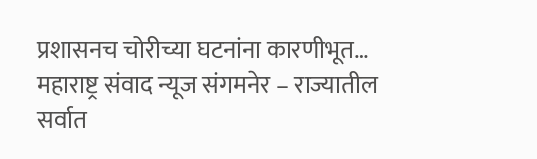प्रशासनच चोरीच्या घटनांना कारणीभूत… महाराष्ट्र संवाद न्यूज संगमनेर – राज्यातील सर्वात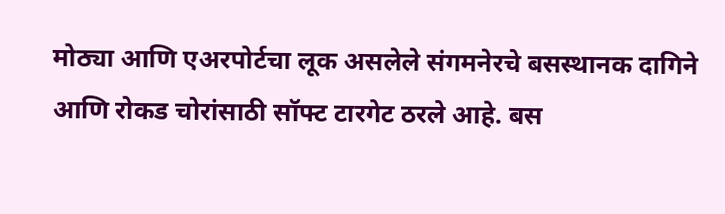मोठ्या आणि एअरपोर्टचा लूक असलेले संगमनेरचे बसस्थानक दागिने आणि रोकड चोरांसाठी सॉफ्ट टारगेट ठरले आहे. बस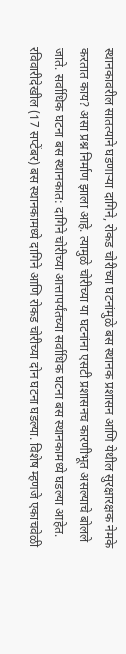स्थानकावरील सातत्याने घडणाऱ्या दागिने, रोकड चोरीच्या घटनांमुळे बस स्थानक प्रशासन आणि येथील सुरक्षारक्षक नेमके करतात काय? असा प्रश्न निर्माण झाला आहे. त्यामुळे चोरीच्या या घटनांना एसटी प्रशासनच कारणीभूत असल्याचे बोलले जाते. सर्वाधिक घटना बस स्थानकात: दागिने चोरीच्या आत्तापर्यंतच्या सर्वाधिक घटना बस स्थानकामध्ये घडल्या आहेत. रविवारीदेखील (17 सप्टेंबर) बस स्थानकामध्ये दागिने आणि रोकड चोरीच्या दोन घटना घडल्या. विशेष म्हणजे एकाचवेळी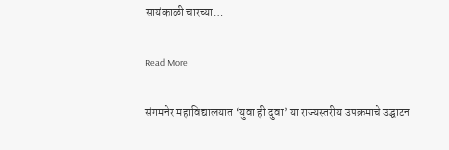सायंकाळी चारच्या…

Read More

संगमनेर महाविद्यालयात ‘युवा ही दुवा’ या राज्यस्तरीय उपक्रमाचे उद्घाटन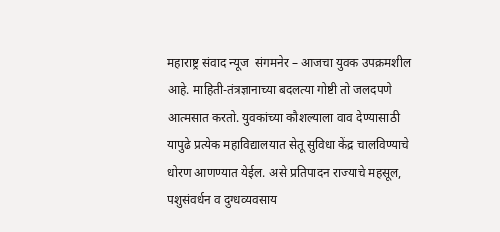महाराष्ट्र संवाद न्यूज  संगमनेर – आजचा युवक उपक्रमशील आहे. माहिती-तंत्रज्ञानाच्या बदलत्या गोष्टी तो जलदपणे आत्मसात करतो. युवकांच्या कौशल्याला वाव देण्यासाठी यापुढे प्रत्येक महाविद्यालयात सेतू सुविधा केंद्र चालविण्याचे धोरण आणण्यात येईल. असे प्रतिपादन राज्याचे महसूल, पशुसंवर्धन व दुग्धव्यवसाय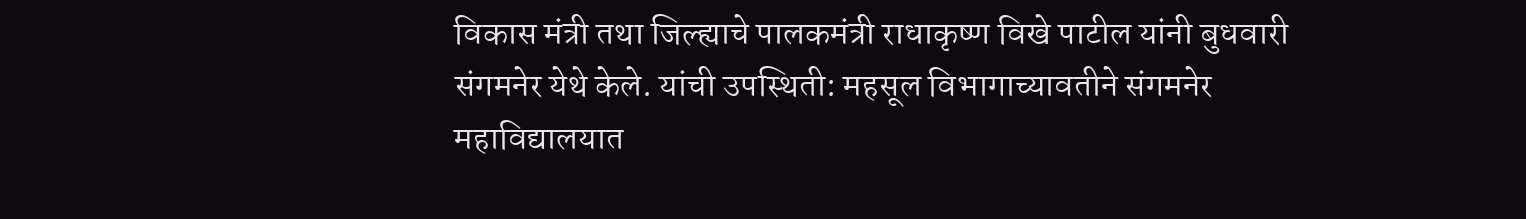विकास मंत्री तथा जिल्ह्याचे पालकमंत्री राधाकृष्ण विखे पाटील यांनी बुधवारी संगमनेर येथे केले. यांची उपस्थिती: महसूल विभागाच्यावतीने संगमनेर महाविद्यालयात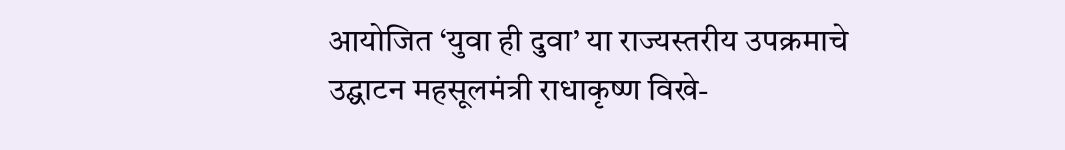आयोजित ‘युवा ही दुवा’ या राज्यस्तरीय उपक्रमाचे उद्घाटन महसूलमंत्री राधाकृष्ण विखे-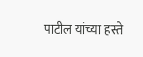पाटील यांच्या हस्ते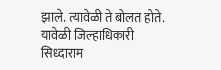झाले. त्यावेळी ते बोलत होते. यावेळी जिल्हाधिकारी सिध्दाराम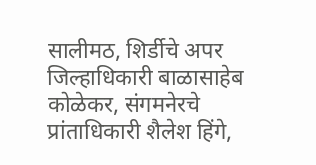सालीमठ, शिर्डीचे अपर जिल्हाधिकारी बाळासाहेब कोळेकर, संगमनेरचे प्रांताधिकारी शैलेश हिंगे,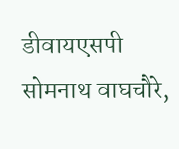डीवायएसपी सोमनाथ वाघचौरे,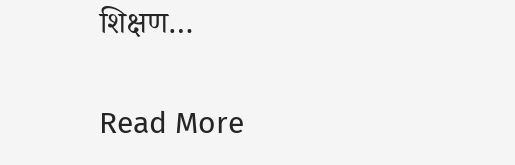शिक्षण…

Read More